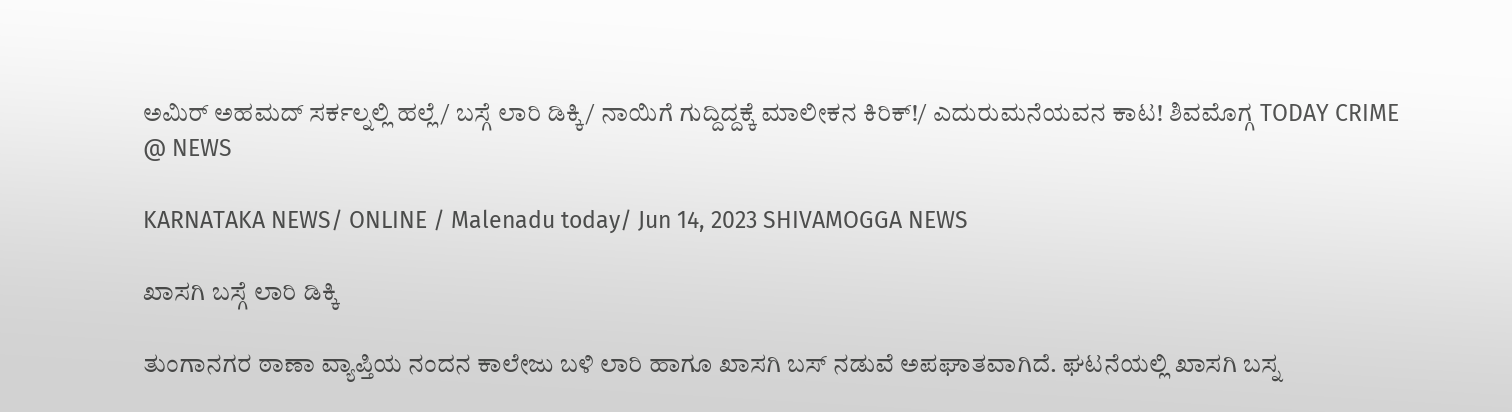ಅಮಿರ್ ಅಹಮದ್ ಸರ್ಕಲ್ನಲ್ಲಿ ಹಲ್ಲೆ/ ಬಸ್ಗೆ ಲಾರಿ ಡಿಕ್ಕಿ/ ನಾಯಿಗೆ ಗುದ್ದಿದ್ದಕ್ಕೆ ಮಾಲೀಕನ ಕಿರಿಕ್!/ ಎದುರುಮನೆಯವನ ಕಾಟ! ಶಿವಮೊಗ್ಗ TODAY CRIME @ NEWS

KARNATAKA NEWS/ ONLINE / Malenadu today/ Jun 14, 2023 SHIVAMOGGA NEWS

ಖಾಸಗಿ ಬಸ್ಗೆ ಲಾರಿ ಡಿಕ್ಕಿ

ತುಂಗಾನಗರ ಠಾಣಾ ವ್ಯಾಪ್ತಿಯ ನಂದನ ಕಾಲೇಜು ಬಳಿ ಲಾರಿ ಹಾಗೂ ಖಾಸಗಿ ಬಸ್ ನಡುವೆ ಅಪಘಾತವಾಗಿದೆ. ಘಟನೆಯಲ್ಲಿ ಖಾಸಗಿ ಬಸ್ನ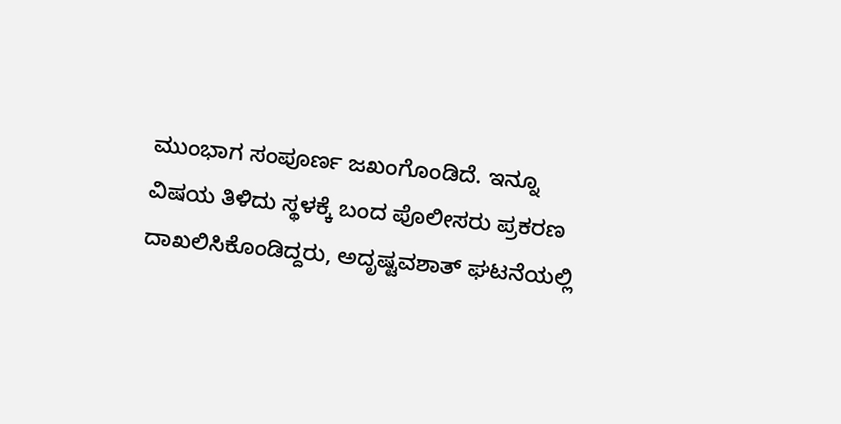ಮುಂಭಾಗ ಸಂಪೂರ್ಣ ಜಖಂಗೊಂಡಿದೆ. ಇನ್ನೂ ವಿಷಯ ತಿಳಿದು ಸ್ಥಳಕ್ಕೆ ಬಂದ ಪೊಲೀಸರು ಪ್ರಕರಣ ದಾಖಲಿಸಿಕೊಂಡಿದ್ದರು, ಅದೃಷ್ಟವಶಾತ್ ಘಟನೆಯಲ್ಲಿ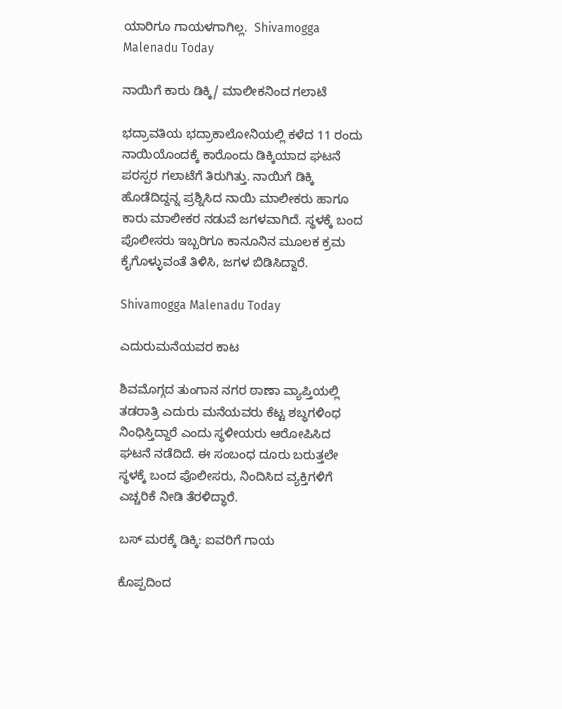ಯಾರಿಗೂ ಗಾಯಳಗಾಗಿಲ್ಲ.  Shivamogga Malenadu Today

ನಾಯಿಗೆ ಕಾರು ಡಿಕ್ಕಿ/ ಮಾಲೀಕನಿಂದ ಗಲಾಟೆ

ಭದ್ರಾವತಿಯ ಭದ್ರಾಕಾಲೋನಿಯಲ್ಲಿ ಕಳೆದ 11 ರಂದು ನಾಯಿಯೊಂದಕ್ಕೆ ಕಾರೊಂದು ಡಿಕ್ಕಿಯಾದ ಘಟನೆ ಪರಸ್ಪರ ಗಲಾಟೆಗೆ ತಿರುಗಿತ್ತು. ನಾಯಿಗೆ ಡಿಕ್ಕಿ ಹೊಡೆದಿದ್ದನ್ನ ಪ್ರಶ್ನಿಸಿದ ನಾಯಿ ಮಾಲೀಕರು ಹಾಗೂ ಕಾರು ಮಾಲೀಕರ ನಡುವೆ ಜಗಳವಾಗಿದೆ. ಸ್ಥಳಕ್ಕೆ ಬಂದ ಪೊಲೀಸರು ಇಬ್ಬರಿಗೂ ಕಾನೂನಿನ ಮೂಲಕ ಕ್ರಮ ಕೈಗೊಳ್ಳುವಂತೆ ತಿಳಿಸಿ, ಜಗಳ ಬಿಡಿಸಿದ್ದಾರೆ.

Shivamogga Malenadu Today

ಎದುರುಮನೆಯವರ ಕಾಟ

ಶಿವಮೊಗ್ಗದ ತುಂಗಾನ ನಗರ ಠಾಣಾ ವ್ಯಾಪ್ತಿಯಲ್ಲಿ ತಡರಾತ್ರಿ ಎದುರು ಮನೆಯವರು ಕೆಟ್ಟ ಶಬ್ಧಗಳಿಂಧ ನಿಂಧಿಸ್ತಿದ್ದಾರೆ ಎಂದು ಸ್ಥಳೀಯರು ಆರೋಪಿಸಿದ ಘಟನೆ ನಡೆದಿದೆ. ಈ ಸಂಬಂಧ ದೂರು ಬರುತ್ತಲೇ ಸ್ಥಳಕ್ಕೆ ಬಂದ ಪೊಲೀಸರು, ನಿಂದಿಸಿದ ವ್ಯಕ್ತಿಗಳಿಗೆ ಎಚ್ಚರಿಕೆ ನೀಡಿ ತೆರಳಿದ್ಧಾರೆ.

ಬಸ್‌ ಮರಕ್ಕೆ ಡಿಕ್ಕಿ: ಐವರಿಗೆ ಗಾಯ

ಕೊಪ್ಪದಿಂದ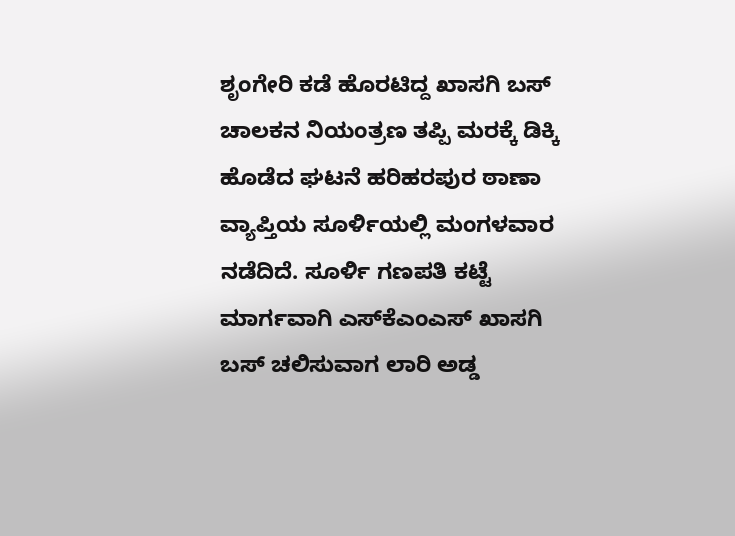ಶೃಂಗೇರಿ ಕಡೆ ಹೊರಟಿದ್ದ ಖಾಸಗಿ ಬಸ್‌ ಚಾಲಕನ ನಿಯಂತ್ರಣ ತಪ್ಪಿ ಮರಕ್ಕೆ ಡಿಕ್ಕಿ ಹೊಡೆದ ಘಟನೆ ಹರಿಹರಪುರ ಠಾಣಾ ವ್ಯಾಪ್ತಿಯ ಸೂರ್ಳಿಯಲ್ಲಿ ಮಂಗಳವಾರ ನಡೆದಿದೆ. ಸೂರ್ಳಿ ಗಣಪತಿ ಕಟ್ಟೆ ಮಾರ್ಗವಾಗಿ ಎಸ್‌ಕೆಎಂಎಸ್‌ ಖಾಸಗಿ ಬಸ್ ಚಲಿಸುವಾಗ ಲಾರಿ ಅಡ್ಡ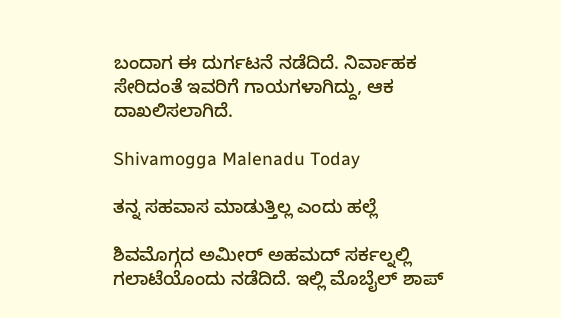ಬಂದಾಗ ಈ ದುರ್ಗಟನೆ ನಡೆದಿದೆ. ನಿರ್ವಾಹಕ ಸೇರಿದಂತೆ ಇವರಿಗೆ ಗಾಯಗಳಾಗಿದ್ದು, ಆಕ ದಾಖಲಿಸಲಾಗಿದೆ.

Shivamogga Malenadu Today

ತನ್ನ ಸಹವಾಸ ಮಾಡುತ್ತಿಲ್ಲ ಎಂದು ಹಲ್ಲೆ

ಶಿವಮೊಗ್ಗದ ಅಮೀರ್ ಅಹಮದ್ ಸರ್ಕಲ್ನಲ್ಲಿ ಗಲಾಟೆಯೊಂದು ನಡೆದಿದೆ. ಇಲ್ಲಿ ಮೊಬೈಲ್ ಶಾಪ್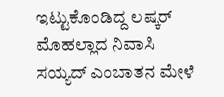ಇಟ್ಟುಕೊಂಡಿದ್ದ ಲಷ್ಕರ್ ಮೊಹಲ್ಲಾದ ನಿವಾಸಿ ಸಯ್ಯದ್ ಎಂಬಾತನ ಮೇಳೆ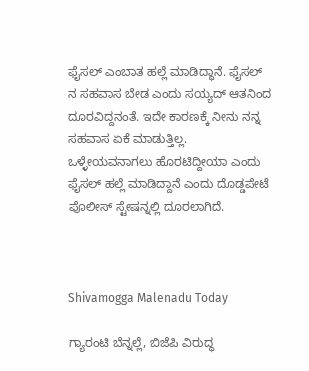ಫೈಸಲ್ ಎಂಬಾತ ಹಲ್ಲೆ ಮಾಡಿದ್ಧಾನೆ. ಫೈಸಲ್ ನ ಸಹವಾಸ ಬೇಡ ಎಂದು ಸಯ್ಯದ್ ಆತನಿಂದ ದೂರವಿದ್ದನಂತೆ. ಇದೇ ಕಾರಣಕ್ಕೆ ನೀನು ನನ್ನ ಸಹವಾಸ ಏಕೆ ಮಾಡುತ್ತಿಲ್ಲ. ಒಳ್ಳೇಯವನಾಗಲು ಹೊರಟಿದ್ದೀಯಾ ಎಂದು ಫೈಸಲ್ ಹಲ್ಲೆ ಮಾಡಿದ್ದಾನೆ ಎಂದು ದೊಡ್ಡಪೇಟೆ ಪೊಲೀಸ್ ಸ್ಟೇಷನ್ನಲ್ಲಿ ದೂರಲಾಗಿದೆ.



Shivamogga Malenadu Today

ಗ್ಯಾರಂಟಿ ಬೆನ್ನಲ್ಲೆ, ಬಿಜೆಪಿ ವಿರುದ್ಧ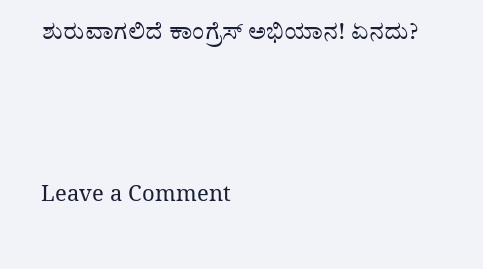ಶುರುವಾಗಲಿದೆ ಕಾಂಗ್ರೆಸ್ ಅಭಿಯಾನ! ಏನದು?




Leave a Comment